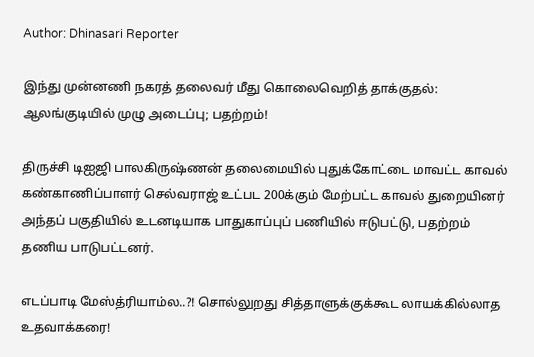Author: Dhinasari Reporter

இந்து முன்னணி நகரத் தலைவர் மீது கொலைவெறித் தாக்குதல்: ஆலங்குடியில் முழு அடைப்பு; பதற்றம்!

திருச்சி டிஐஜி பாலகிருஷ்ணன் தலைமையில் புதுக்கோட்டை மாவட்ட காவல் கண்காணிப்பாளர் செல்வராஜ் உட்பட 200க்கும் மேற்பட்ட காவல் துறையினர் அந்தப் பகுதியில் உடனடியாக பாதுகாப்புப் பணியில் ஈடுபட்டு, பதற்றம் தணிய பாடுபட்டனர்.

எடப்பாடி மேஸ்த்ரியாம்ல..?! சொல்லுறது சித்தாளுக்குக்கூட லாயக்கில்லாத உதவாக்கரை!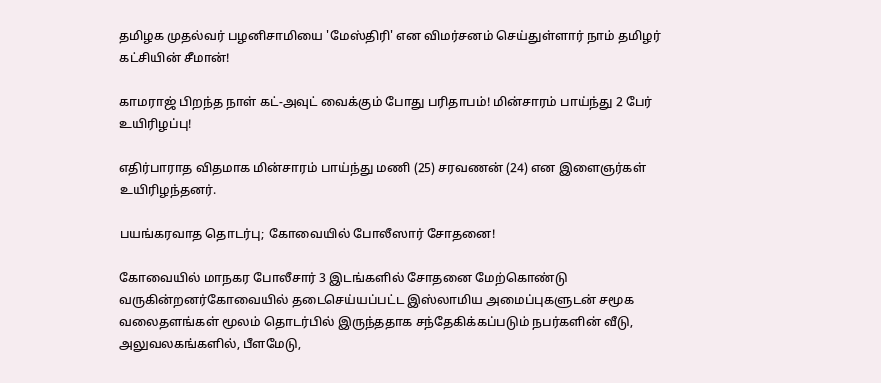தமிழக முதல்வர் பழனிசாமியை 'மேஸ்திரி' என விமர்சனம் செய்துள்ளார் நாம் தமிழர் கட்சியின் சீமான்!

காமராஜ் பிறந்த நாள் கட்-அவுட் வைக்கும் போது பரிதாபம்! மின்சாரம் பாய்ந்து 2 பேர் உயிரிழப்பு!

எதிர்பாராத விதமாக மின்சாரம் பாய்ந்து மணி (25) சரவணன் (24) என இளைஞர்கள் உயிரிழந்தனர்.

பயங்கரவாத தொடர்பு; கோவையில் போலீஸார் சோதனை!

கோவையில் மாநகர போலீசார் 3 இடங்களில் சோதனை மேற்கொண்டு வருகின்றனர்கோவையில் தடைசெய்யப்பட்ட இஸ்லாமிய அமைப்புகளுடன் சமூக வலைதளங்கள் மூலம் தொடர்பில் இருந்ததாக சந்தேகிக்கப்படும் நபர்களின் வீடு, அலுவலகங்களில், பீளமேடு,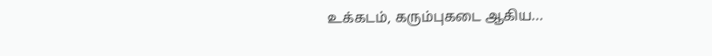உக்கடம், கரும்புகடை ஆகிய...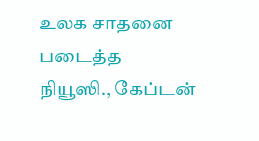உலக சாதனை படைத்த நியூஸி., கேப்டன்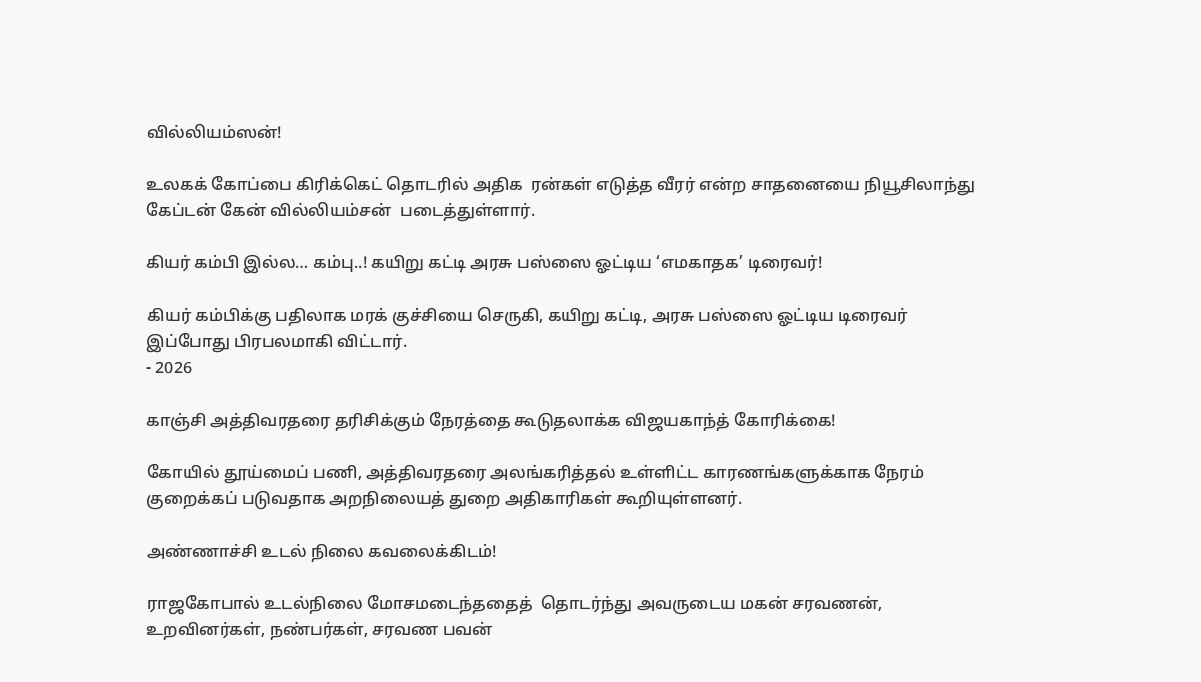வில்லியம்ஸன்!

உலகக் கோப்பை கிரிக்கெட் தொடரில் அதிக  ரன்கள் எடுத்த வீரர் என்ற சாதனையை நியூசிலாந்து கேப்டன் கேன் வில்லியம்சன்  படைத்துள்ளார்.

கியர் கம்பி இல்ல… கம்பு..! கயிறு கட்டி அரசு பஸ்ஸை ஓட்டிய ‘எமகாதக’ டிரைவர்!

கியர் கம்பிக்கு பதிலாக மரக் குச்சியை செருகி, கயிறு கட்டி, அரசு பஸ்ஸை ஓட்டிய டிரைவர் இப்போது பிரபலமாகி விட்டார்.
- 2026

காஞ்சி அத்திவரதரை தரிசிக்கும் நேரத்தை கூடுதலாக்க விஜயகாந்த் கோரிக்கை!

கோயில் தூய்மைப் பணி, அத்திவரதரை அலங்கரித்தல் உள்ளிட்ட காரணங்களுக்காக நேரம் குறைக்கப் படுவதாக அறநிலையத் துறை அதிகாரிகள் கூறியுள்ளனர்.

அண்ணாச்சி உடல் நிலை கவலைக்கிடம்!

ராஜகோபால் உடல்நிலை மோசமடைந்ததைத்  தொடர்ந்து அவருடைய மகன் சரவணன், உறவினர்கள், நண்பர்கள், சரவண பவன்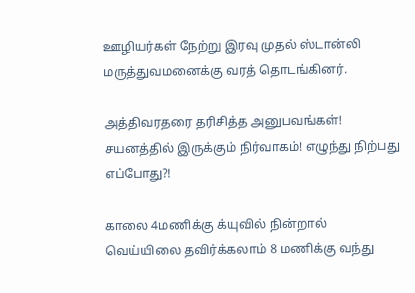ஊழியர்கள் நேற்று இரவு முதல் ஸ்டான்லி மருத்துவமனைக்கு வரத் தொடங்கினர்.

அத்திவரதரை தரிசித்த அனுபவங்கள்! சயனத்தில் இருக்கும் நிர்வாகம்! எழுந்து நிற்பது எப்போது?!

காலை 4மணிக்கு க்யுவில் நின்றால் வெய்யிலை தவிர்க்கலாம் 8 மணிக்கு வந்து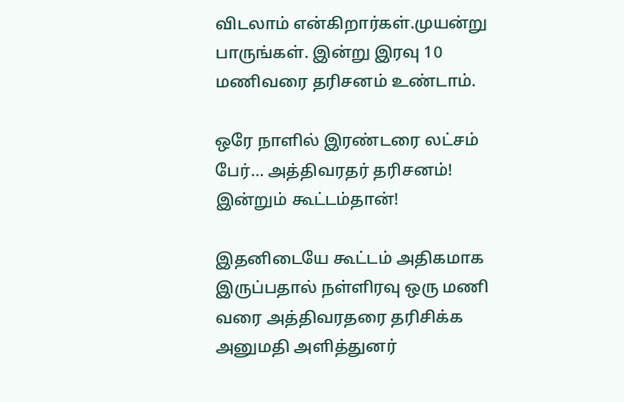விடலாம் என்கிறார்கள்.முயன்று பாருங்கள். இன்று இரவு 10 மணிவரை தரிசனம் உண்டாம்.

ஒரே நாளில் இரண்டரை லட்சம் பேர்… அத்திவரதர் தரிசனம்! இன்றும் கூட்டம்தான்!

இதனிடையே கூட்டம் அதிகமாக இருப்பதால் நள்ளிரவு ஒரு மணி வரை அத்திவரதரை தரிசிக்க அனுமதி அளித்துனர்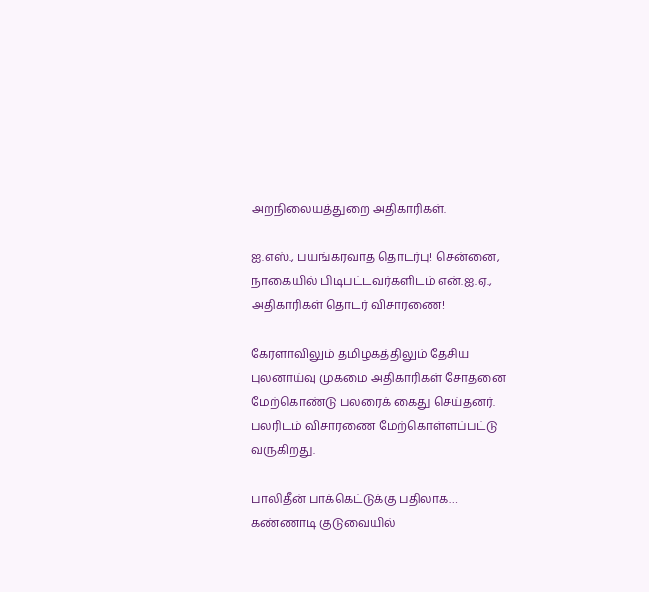அறநிலையத்துறை அதிகாரிகள்.

ஐ.எஸ்., பயங்கரவாத தொடர்பு! சென்னை, நாகையில் பிடிபட்டவர்களிடம் என்.ஐ.ஏ., அதிகாரிகள் தொடர் விசாரணை!

கேரளாவிலும் தமிழகத்திலும் தேசிய புலனாய்வு முகமை அதிகாரிகள் சோதனை மேற்கொண்டு பலரைக் கைது செய்தனர். பலரிடம் விசாரணை மேற்கொள்ளப்பட்டு வருகிறது.

பாலிதீன் பாக்கெட்டுக்கு பதிலாக… கண்ணாடி குடுவையில்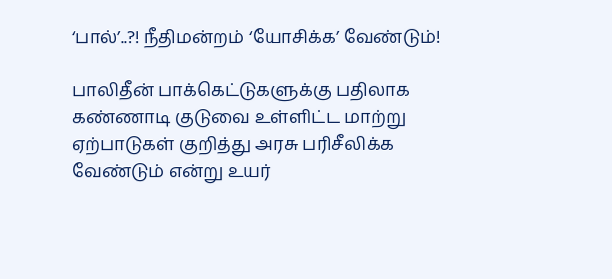‘பால்’..?! நீதிமன்றம் ‘யோசிக்க’ வேண்டும்!

பாலிதீன் பாக்கெட்டுகளுக்கு பதிலாக கண்ணாடி குடுவை உள்ளிட்ட மாற்று ஏற்பாடுகள் குறித்து அரசு பரிசீலிக்க வேண்டும் என்று உயர்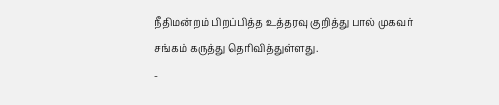நீதிமன்றம் பிறப்பித்த உத்தரவு குறித்து பால் முகவர் சங்கம் கருத்து தெரிவித்துள்ளது.
-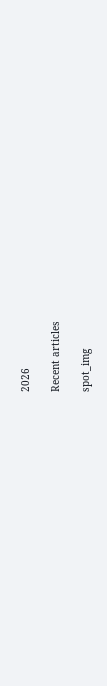2026

Recent articles

spot_img